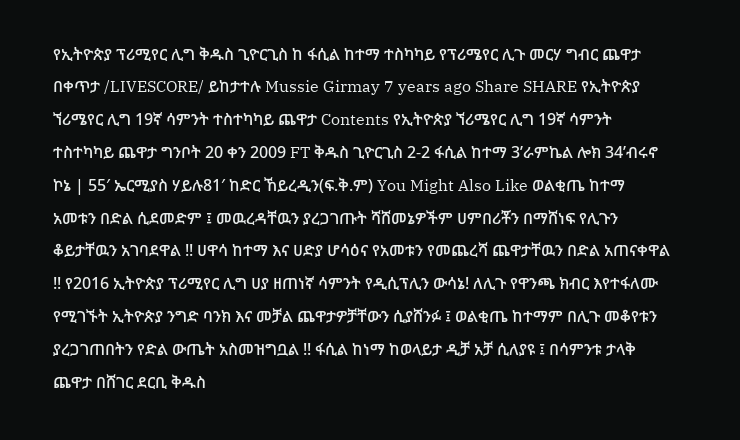የኢትዮጵያ ፕሪሚየር ሊግ ቅዱስ ጊዮርጊስ ከ ፋሲል ከተማ ተስካካይ የፕሪሜየር ሊጉ መርሃ ግብር ጨዋታ በቀጥታ /LIVESCORE/ ይከታተሉ Mussie Girmay 7 years ago Share SHARE የኢትዮጵያ ኘሪሜየር ሊግ 19ኛ ሳምንት ተስተካካይ ጨዋታ Contents የኢትዮጵያ ኘሪሜየር ሊግ 19ኛ ሳምንት ተስተካካይ ጨዋታ ግንቦት 20 ቀን 2009 FT ቅዱስ ጊዮርጊስ 2-2 ፋሲል ከተማ 3’ራምኬል ሎክ 34’ብሩኖ ኮኔ | 55′ ኤርሚያስ ሃይሉ81′ ከድር ኸይረዲን(ፍ.ቅ.ም) You Might Also Like ወልቂጤ ከተማ አመቱን በድል ሲደመድም ፤ መዉረዳቸዉን ያረጋገጡት ሻሸመኔዎችም ሀምበሪቾን በማሸነፍ የሊጉን ቆይታቸዉን አገባደዋል !! ሀዋሳ ከተማ እና ሀድያ ሆሳዕና የአመቱን የመጨረሻ ጨዋታቸዉን በድል አጠናቀዋል !! የ2016 ኢትዮጵያ ፕሪሚየር ሊግ ሀያ ዘጠነኛ ሳምንት የዲሲፕሊን ውሳኔ! ለሊጉ የዋንጫ ክብር እየተፋለሙ የሚገኙት ኢትዮጵያ ንግድ ባንክ እና መቻል ጨዋታዎቻቸውን ሲያሸንፉ ፤ ወልቂጤ ከተማም በሊጉ መቆየቱን ያረጋገጠበትን የድል ውጤት አስመዝግቧል !! ፋሲል ከነማ ከወላይታ ዲቻ አቻ ሲለያዩ ፤ በሳምንቱ ታላቅ ጨዋታ በሸገር ደርቢ ቅዱስ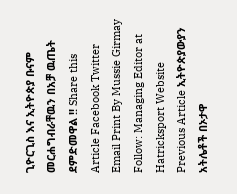ጊዮርጊስ እና ኢትዮጵያ ቡናም መርሐግብራቸዉን በአቻ ዉጤት ደምድመዋል !! Share this Article Facebook Twitter Email Print By Mussie Girmay Follow: Managing Editor at Hatricksport Website Previous Article ኢትዮጵያውያን አትሌቶች በኦታዋ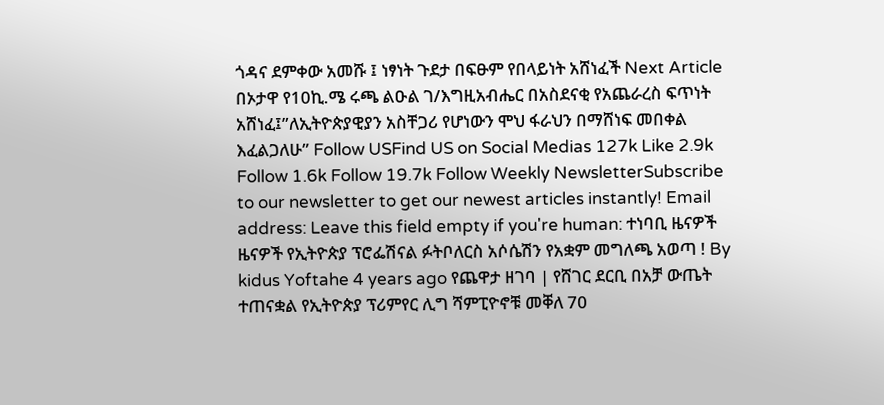ጎዳና ደምቀው አመሹ ፤ ነፃነት ጉደታ በፍፁም የበላይነት አሸነፈች Next Article በኦታዋ የ10ኪ.ሜ ሩጫ ልዑል ገ/እግዚአብሔር በአስደናቂ የአጨራረስ ፍጥነት አሸነፈ፤”ለኢትዮጵያዊያን አስቸጋሪ የሆነውን ሞህ ፋራህን በማሸነፍ መበቀል እፈልጋለሁ” Follow USFind US on Social Medias 127k Like 2.9k Follow 1.6k Follow 19.7k Follow Weekly NewsletterSubscribe to our newsletter to get our newest articles instantly! Email address: Leave this field empty if you're human: ተነባቢ ዜናዎች ዜናዎች የኢትዮጵያ ፕሮፌሽናል ፉትቦለርስ አሶሴሽን የአቋም መግለጫ አወጣ ! By kidus Yoftahe 4 years ago የጨዋታ ዘገባ | የሸገር ደርቢ በአቻ ውጤት ተጠናቋል የኢትዮጵያ ፕሪምየር ሊግ ሻምፒዮኖቹ መቐለ 70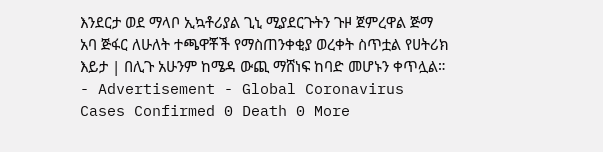እንደርታ ወደ ማላቦ ኢኳቶሪያል ጊኒ ሚያደርጉትን ጉዞ ጀምረዋል ጅማ አባ ጅፋር ለሁለት ተጫዋቾች የማስጠንቀቂያ ወረቀት ስጥቷል የሀትሪክ እይታ | በሊጉ አሁንም ከሜዳ ውጪ ማሸነፍ ከባድ መሆኑን ቀጥሏል። - Advertisement - Global Coronavirus Cases Confirmed 0 Death 0 More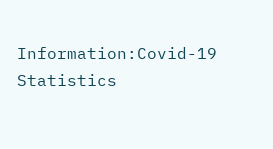Information:Covid-19 Statistics